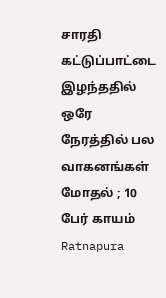சாரதி கட்டுப்பாட்டை இழந்ததில் ஒரே நேரத்தில் பல வாகனங்கள் மோதல் ; 10 பேர் காயம்
Ratnapura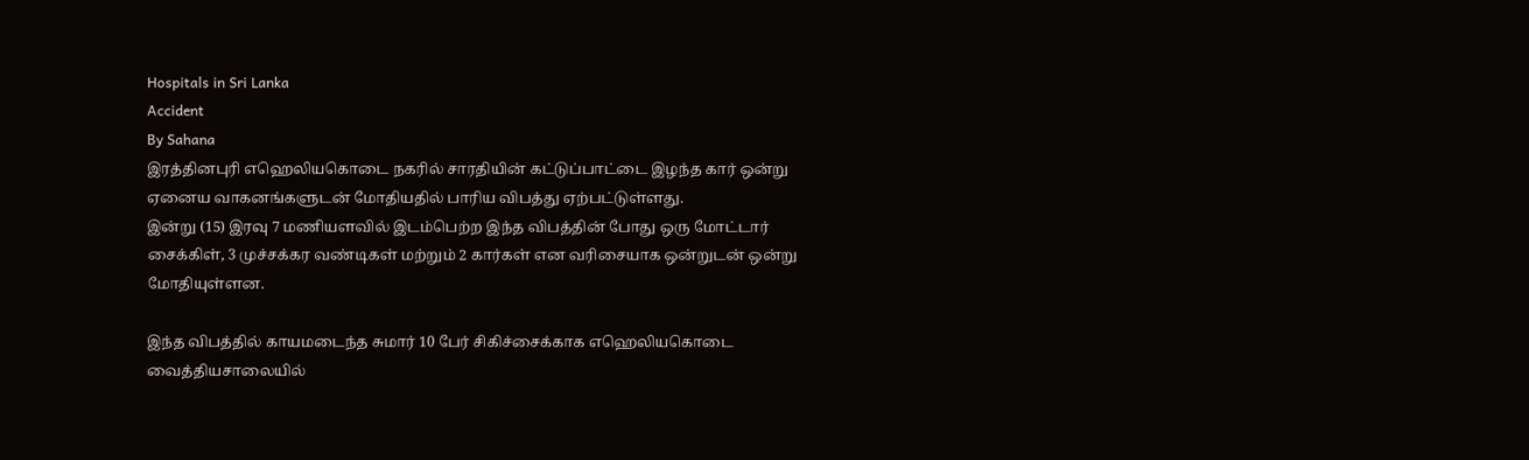Hospitals in Sri Lanka
Accident
By Sahana
இரத்தினபுரி எஹெலியகொடை நகரில் சாரதியின் கட்டுப்பாட்டை இழந்த கார் ஒன்று ஏனைய வாகனங்களுடன் மோதியதில் பாரிய விபத்து ஏற்பட்டுள்ளது.
இன்று (15) இரவு 7 மணியளவில் இடம்பெற்ற இந்த விபத்தின் போது ஒரு மோட்டார் சைக்கிள், 3 முச்சக்கர வண்டிகள் மற்றும் 2 கார்கள் என வரிசையாக ஒன்றுடன் ஒன்று மோதியுள்ளன.

இந்த விபத்தில் காயமடைந்த சுமார் 10 பேர் சிகிச்சைக்காக எஹெலியகொடை வைத்தியசாலையில்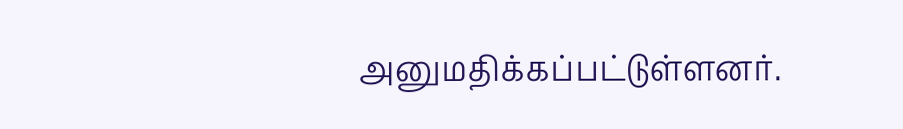அனுமதிக்கப்பட்டுள்ளனர்.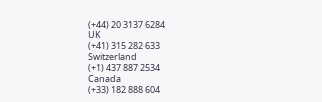(+44) 20 3137 6284
UK
(+41) 315 282 633
Switzerland
(+1) 437 887 2534
Canada
(+33) 182 888 604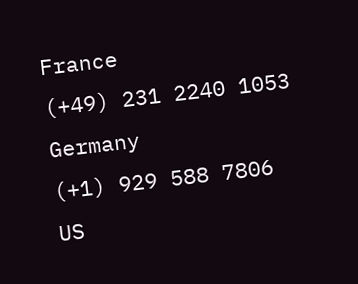France
(+49) 231 2240 1053
Germany
(+1) 929 588 7806
US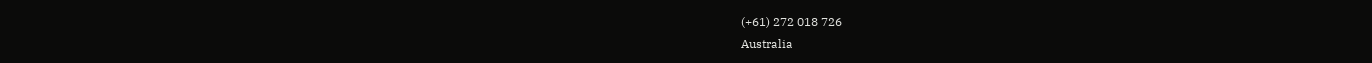(+61) 272 018 726
Australia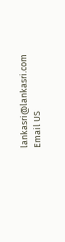lankasri@lankasri.com
Email US